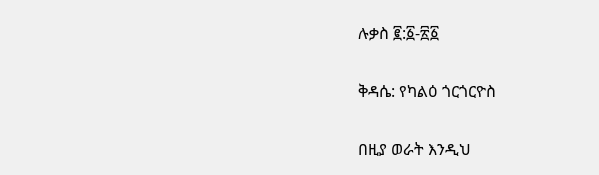ሉቃስ ፪:፩-፳፩

ቅዳሴ: የካልዕ ጎርጎርዮስ

በዚያ ወራት እንዲህ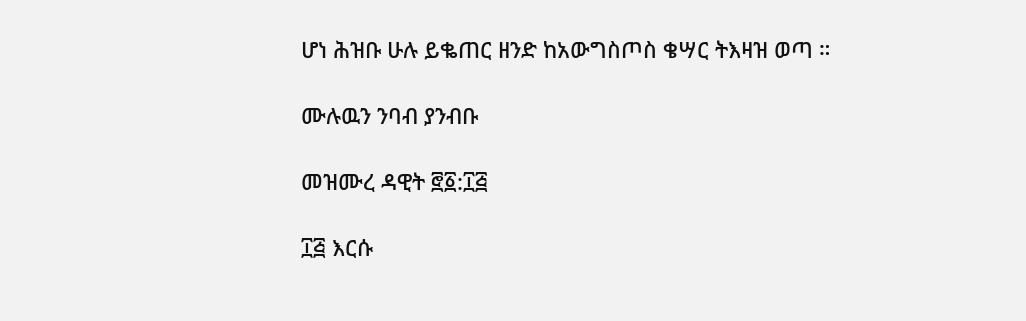ሆነ ሕዝቡ ሁሉ ይቈጠር ዘንድ ከአውግስጦስ ቄሣር ትእዛዝ ወጣ ።

ሙሉዉን ንባብ ያንብቡ

መዝሙረ ዳዊት ፸፩:፲፭

፲፭ እርሱ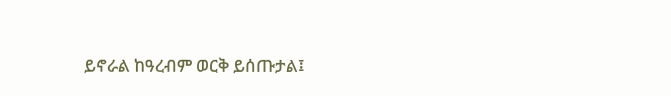ይኖራል ከዓረብም ወርቅ ይሰጡታል፤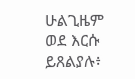ሁልጊዜም ወደ እርሱ ይጸልያሉ፥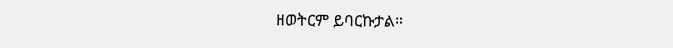ዘወትርም ይባርኩታል።